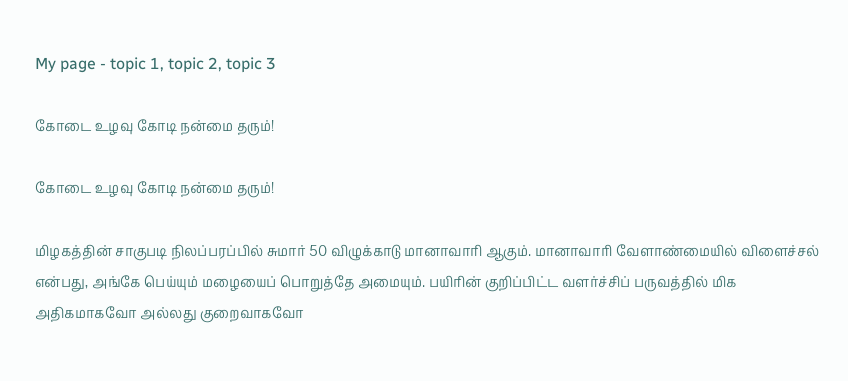My page - topic 1, topic 2, topic 3

கோடை உழவு கோடி நன்மை தரும்!

கோடை உழவு கோடி நன்மை தரும்!

மிழகத்தின் சாகுபடி நிலப்பரப்பில் சுமார் 50 விழுக்காடு மானாவாரி ஆகும். மானாவாரி வேளாண்மையில் விளைச்சல் என்பது, அங்கே பெய்யும் மழையைப் பொறுத்தே அமையும். பயிரின் குறிப்பிட்ட வளர்ச்சிப் பருவத்தில் மிக அதிகமாகவோ அல்லது குறைவாகவோ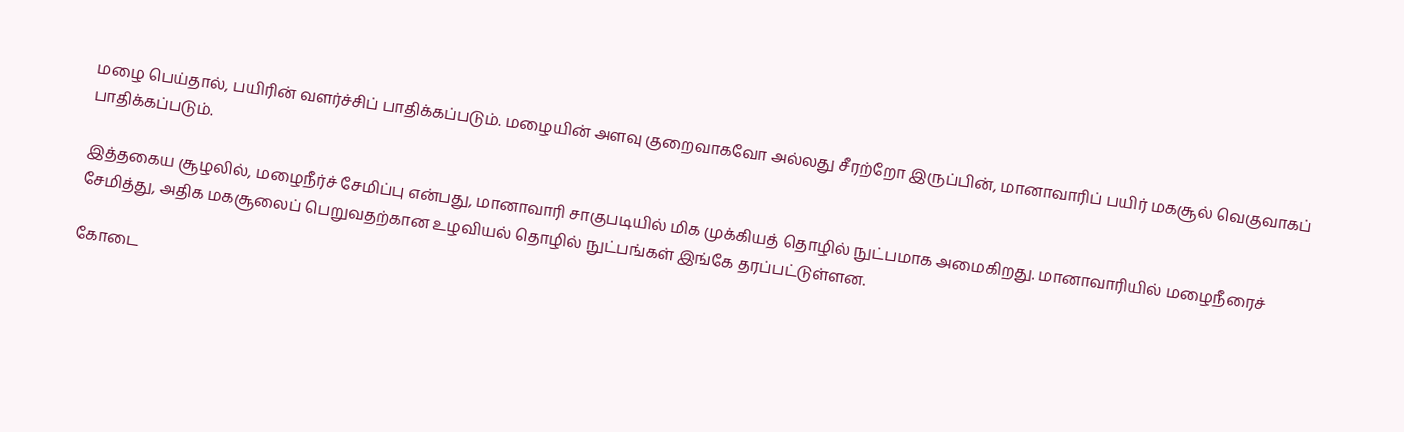மழை பெய்தால், பயிரின் வளர்ச்சிப் பாதிக்கப்படும். மழையின் அளவு குறைவாகவோ அல்லது சீரற்றோ இருப்பின், மானாவாரிப் பயிர் மகசூல் வெகுவாகப் பாதிக்கப்படும்.

இத்தகைய சூழலில், மழைநீர்ச் சேமிப்பு என்பது, மானாவாரி சாகுபடியில் மிக முக்கியத் தொழில் நுட்பமாக அமைகிறது. மானாவாரியில் மழைநீரைச் சேமித்து, அதிக மகசூலைப் பெறுவதற்கான உழவியல் தொழில் நுட்பங்கள் இங்கே தரப்பட்டுள்ளன.

கோடை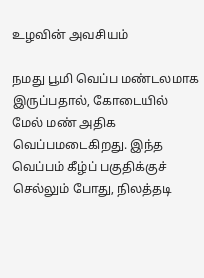உழவின் அவசியம்

நமது பூமி வெப்ப மண்டலமாக இருப்பதால், கோடையில் மேல் மண் அதிக வெப்பமடைகிறது. இந்த வெப்பம் கீழ்ப் பகுதிக்குச் செல்லும் போது, நிலத்தடி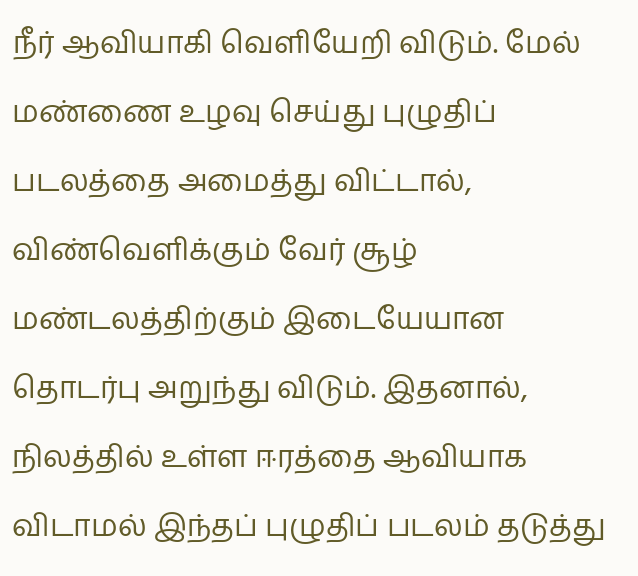நீர் ஆவியாகி வெளியேறி விடும். மேல் மண்ணை உழவு செய்து புழுதிப் படலத்தை அமைத்து விட்டால், விண்வெளிக்கும் வேர் சூழ் மண்டலத்திற்கும் இடையேயான தொடர்பு அறுந்து விடும். இதனால், நிலத்தில் உள்ள ஈரத்தை ஆவியாக விடாமல் இந்தப் புழுதிப் படலம் தடுத்து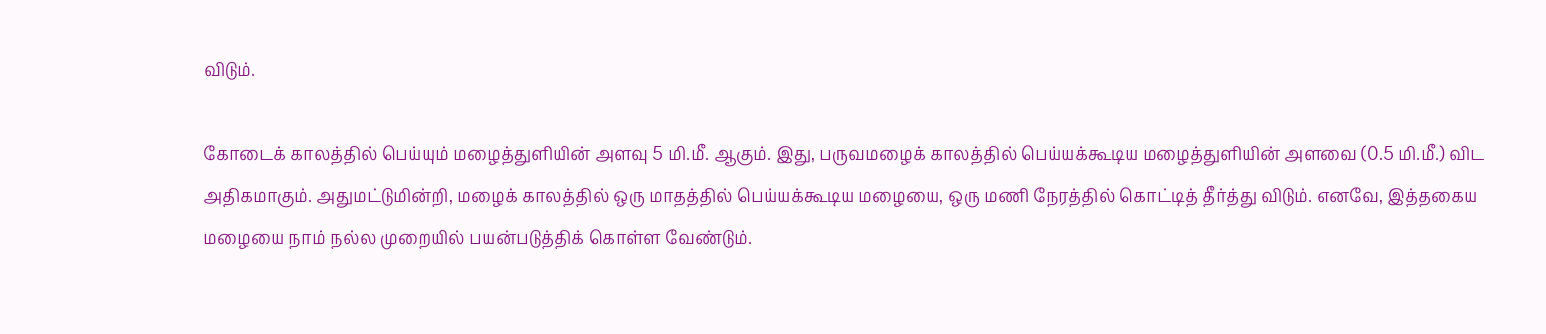விடும்.

கோடைக் காலத்தில் பெய்யும் மழைத்துளியின் அளவு 5 மி.மீ. ஆகும். இது, பருவமழைக் காலத்தில் பெய்யக்கூடிய மழைத்துளியின் அளவை (0.5 மி.மீ.) விட அதிகமாகும். அதுமட்டுமின்றி, மழைக் காலத்தில் ஒரு மாதத்தில் பெய்யக்கூடிய மழையை, ஒரு மணி நேரத்தில் கொட்டித் தீர்த்து விடும். எனவே, இத்தகைய மழையை நாம் நல்ல முறையில் பயன்படுத்திக் கொள்ள வேண்டும்.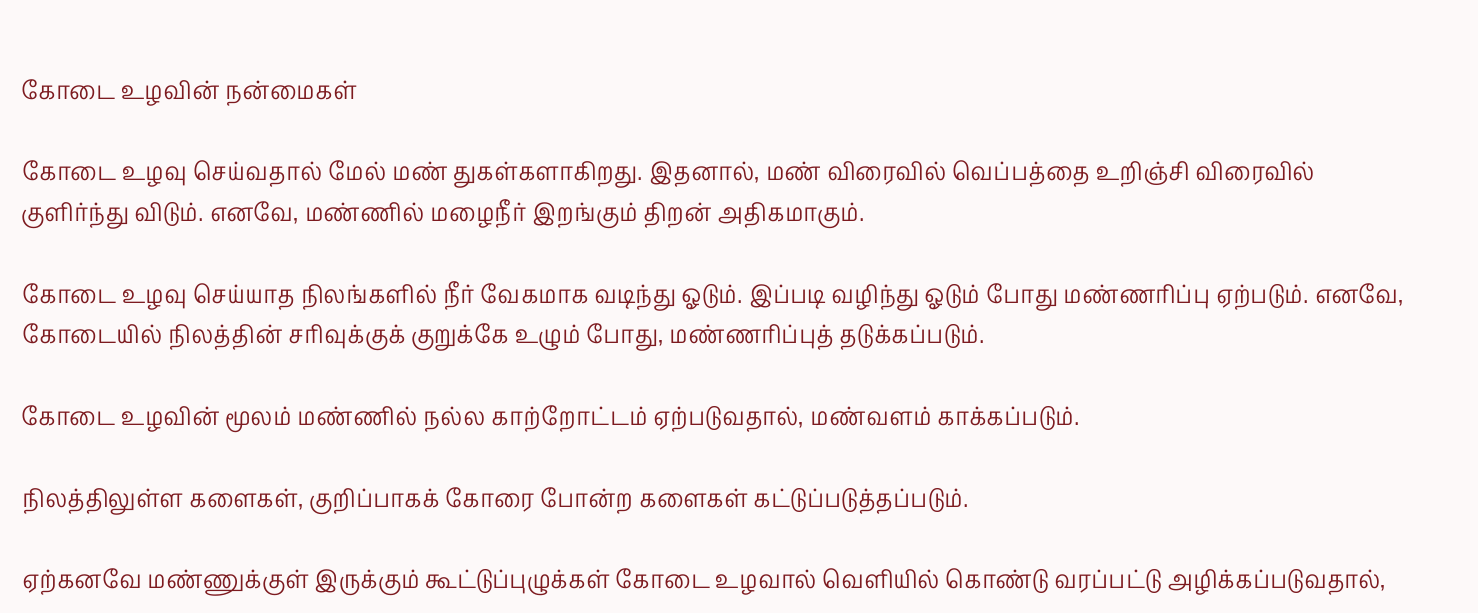கோடை உழவின் நன்மைகள்

கோடை உழவு செய்வதால் மேல் மண் துகள்களாகிறது. இதனால், மண் விரைவில் வெப்பத்தை உறிஞ்சி விரைவில் குளிர்ந்து விடும். எனவே, மண்ணில் மழைநீர் இறங்கும் திறன் அதிகமாகும்.

கோடை உழவு செய்யாத நிலங்களில் நீர் வேகமாக வடிந்து ஓடும். இப்படி வழிந்து ஓடும் போது மண்ணரிப்பு ஏற்படும். எனவே, கோடையில் நிலத்தின் சரிவுக்குக் குறுக்கே உழும் போது, மண்ணரிப்புத் தடுக்கப்படும்.

கோடை உழவின் மூலம் மண்ணில் நல்ல காற்றோட்டம் ஏற்படுவதால், மண்வளம் காக்கப்படும்.

நிலத்திலுள்ள களைகள், குறிப்பாகக் கோரை போன்ற களைகள் கட்டுப்படுத்தப்படும்.

ஏற்கனவே மண்ணுக்குள் இருக்கும் கூட்டுப்புழுக்கள் கோடை உழவால் வெளியில் கொண்டு வரப்பட்டு அழிக்கப்படுவதால்,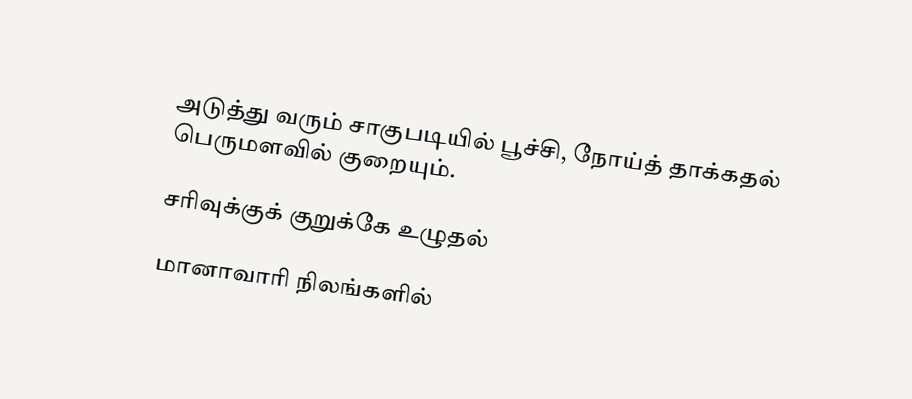அடுத்து வரும் சாகுபடியில் பூச்சி, நோய்த் தாக்கதல் பெருமளவில் குறையும்.

சரிவுக்குக் குறுக்கே உழுதல்

மானாவாரி நிலங்களில்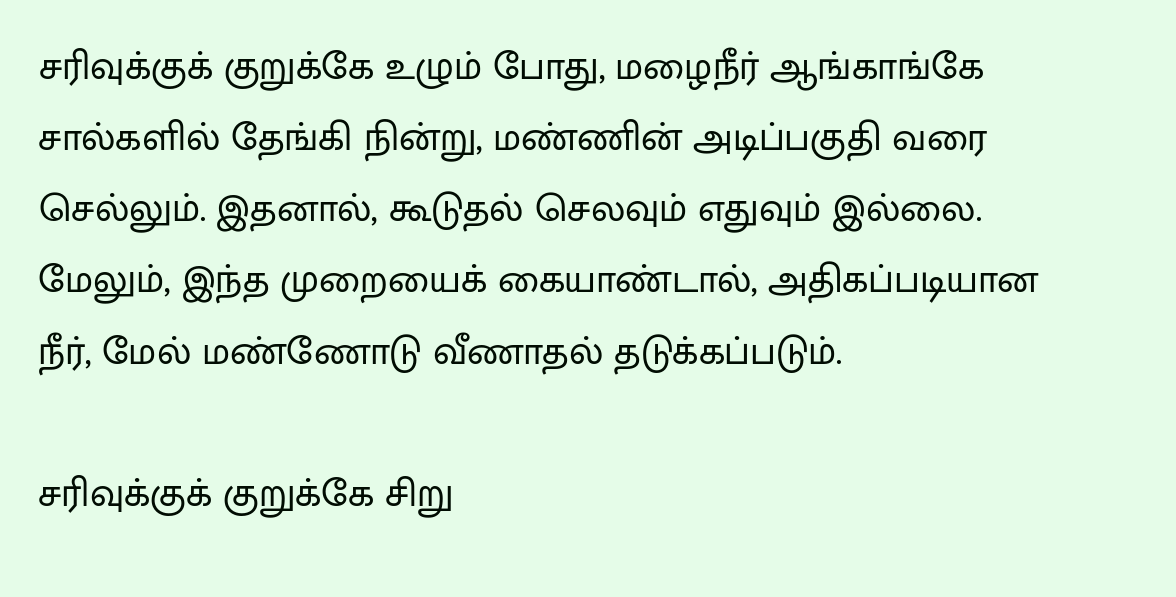சரிவுக்குக் குறுக்கே உழும் போது, மழைநீர் ஆங்காங்கே சால்களில் தேங்கி நின்று, மண்ணின் அடிப்பகுதி வரை செல்லும். இதனால், கூடுதல் செலவும் எதுவும் இல்லை. மேலும், இந்த முறையைக் கையாண்டால், அதிகப்படியான நீர், மேல் மண்ணோடு வீணாதல் தடுக்கப்படும்.

சரிவுக்குக் குறுக்கே சிறு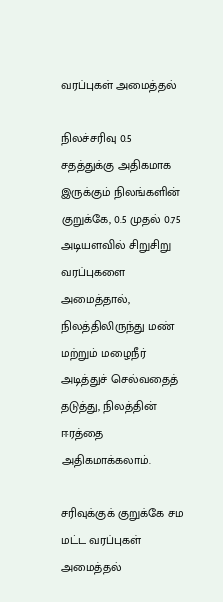வரப்புகள் அமைத்தல்

நிலச்சரிவு 0.5 சதத்துக்கு அதிகமாக இருக்கும் நிலங்களின் குறுக்கே, 0.5 முதல் 0.75 அடியளவில் சிறுசிறு வரப்புகளை அமைத்தால், நிலத்திலிருந்து மண் மற்றும் மழைநீர் அடித்துச் செல்வதைத் தடுத்து, நிலத்தின் ஈரத்தை அதிகமாக்கலாம்.

சரிவுக்குக் குறுக்கே சம மட்ட வரப்புகள் அமைத்தல்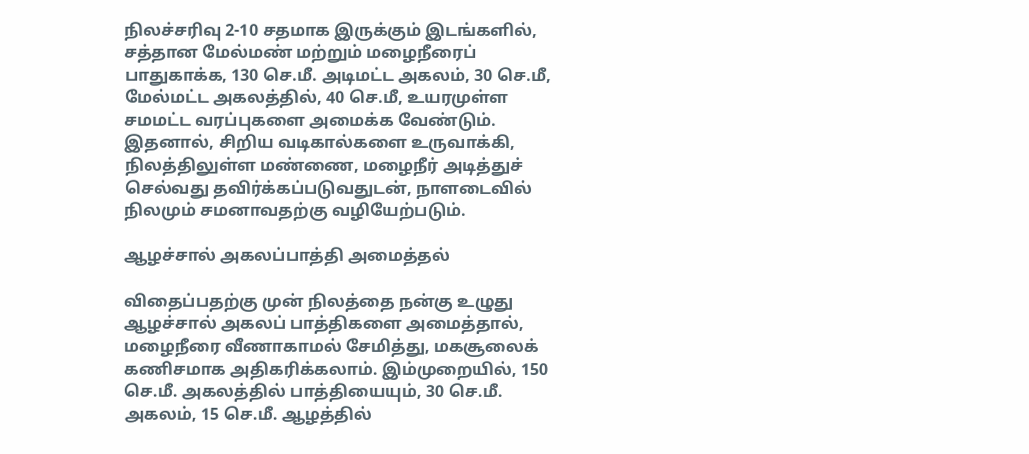நிலச்சரிவு 2-10 சதமாக இருக்கும் இடங்களில், சத்தான மேல்மண் மற்றும் மழைநீரைப் பாதுகாக்க, 130 செ.மீ. அடிமட்ட அகலம், 30 செ.மீ, மேல்மட்ட அகலத்தில், 40 செ.மீ, உயரமுள்ள சமமட்ட வரப்புகளை அமைக்க வேண்டும். இதனால், சிறிய வடிகால்களை உருவாக்கி, நிலத்திலுள்ள மண்ணை, மழைநீர் அடித்துச் செல்வது தவிர்க்கப்படுவதுடன், நாளடைவில் நிலமும் சமனாவதற்கு வழியேற்படும்.

ஆழச்சால் அகலப்பாத்தி அமைத்தல்

விதைப்பதற்கு முன் நிலத்தை நன்கு உழுது ஆழச்சால் அகலப் பாத்திகளை அமைத்தால், மழைநீரை வீணாகாமல் சேமித்து, மகசூலைக் கணிசமாக அதிகரிக்கலாம். இம்முறையில், 150 செ.மீ. அகலத்தில் பாத்தியையும், 30 செ.மீ. அகலம், 15 செ.மீ. ஆழத்தில்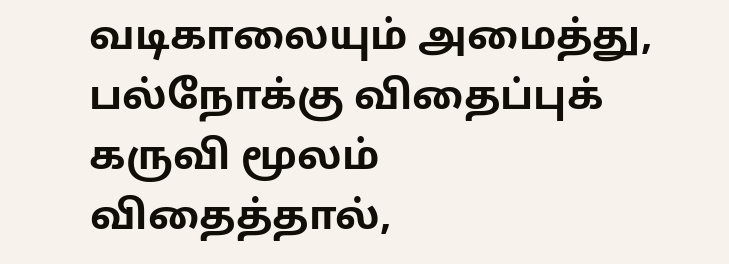வடிகாலையும் அமைத்து, பல்நோக்கு விதைப்புக் கருவி மூலம் விதைத்தால்,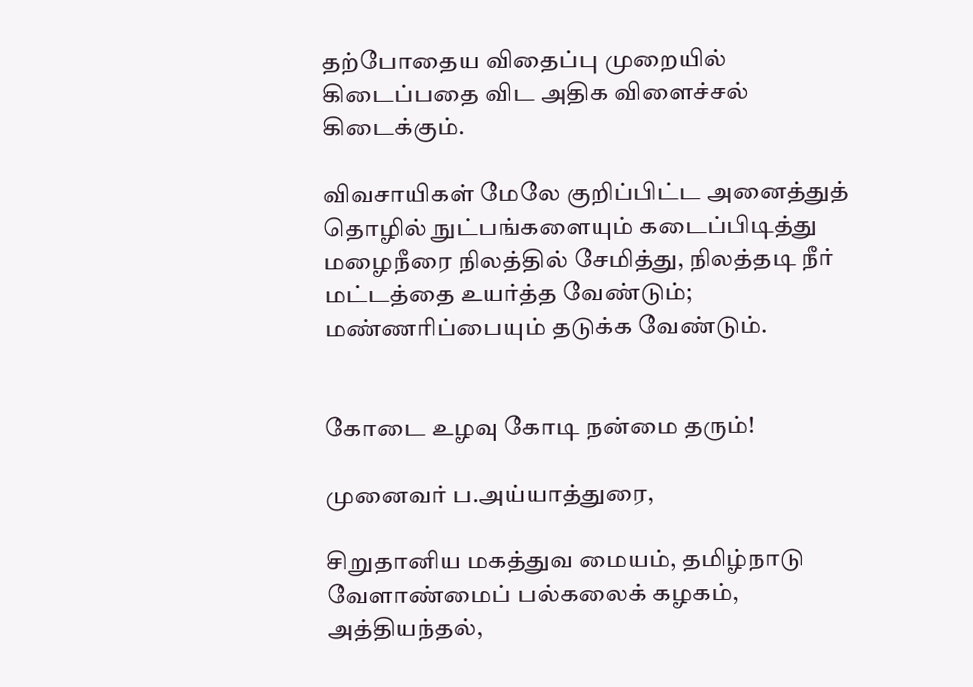தற்போதைய விதைப்பு முறையில் கிடைப்பதை விட அதிக விளைச்சல் கிடைக்கும்.

விவசாயிகள் மேலே குறிப்பிட்ட அனைத்துத் தொழில் நுட்பங்களையும் கடைப்பிடித்து மழைநீரை நிலத்தில் சேமித்து, நிலத்தடி நீர் மட்டத்தை உயர்த்த வேண்டும்; மண்ணரிப்பையும் தடுக்க வேண்டும்.


கோடை உழவு கோடி நன்மை தரும்!

முனைவர் ப.அய்யாத்துரை,

சிறுதானிய மகத்துவ மையம், தமிழ்நாடு வேளாண்மைப் பல்கலைக் கழகம், அத்தியந்தல்,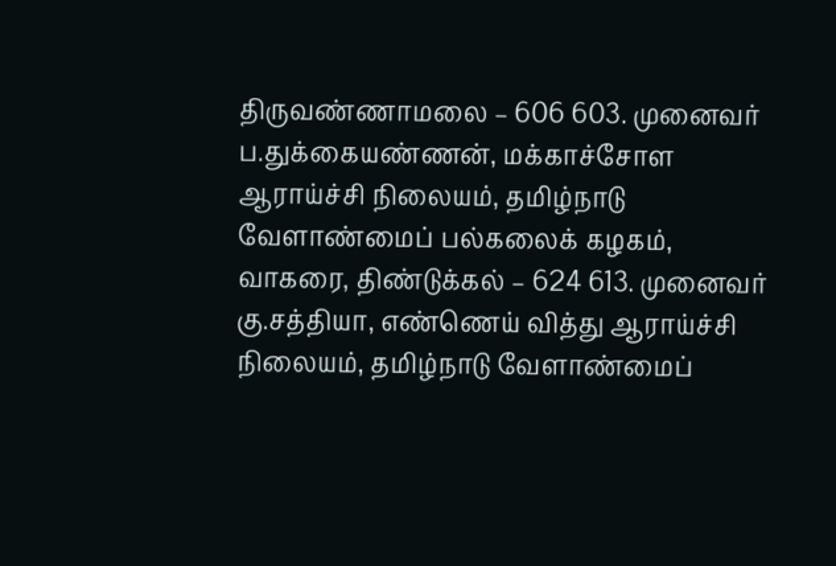திருவண்ணாமலை – 606 603. முனைவர் ப.துக்கையண்ணன், மக்காச்சோள ஆராய்ச்சி நிலையம், தமிழ்நாடு வேளாண்மைப் பல்கலைக் கழகம், வாகரை, திண்டுக்கல் – 624 613. முனைவர் கு.சத்தியா, எண்ணெய் வித்து ஆராய்ச்சி நிலையம், தமிழ்நாடு வேளாண்மைப்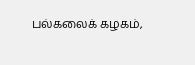பல்கலைக் கழகம்,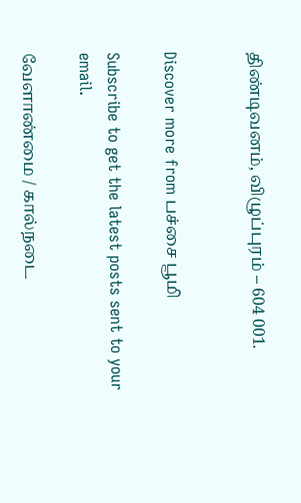திண்டிவனம், விழுப்புரம் – 604 001.


Discover more from பச்சை பூமி

Subscribe to get the latest posts sent to your email.

வேளாண்மை / கால்நடை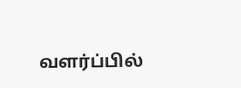வளர்ப்பில்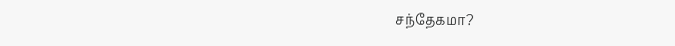சந்தேகமா?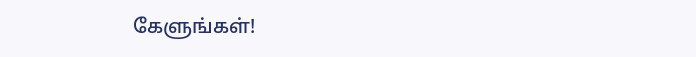கேளுங்கள்!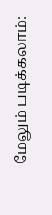மேலும் படிக்கலாம்: